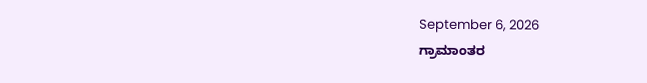September 6, 2026
ಗ್ರಾಮಾಂತರ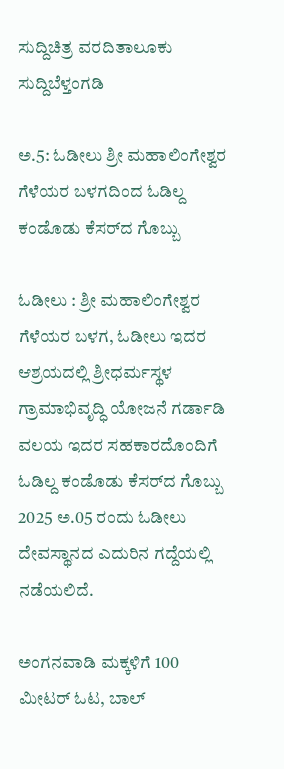ಸುದ್ದಿಚಿತ್ರ ವರದಿತಾಲೂಕು ಸುದ್ದಿಬೆಳ್ತಂಗಡಿ

ಅ.5: ಓಡೀಲು ಶ್ರೀ ಮಹಾಲಿಂಗೇಶ್ವರ ಗೆಳೆಯರ ಬಳಗದಿಂದ ಓಡಿಲ್ದ ಕಂಡೊಡು ಕೆಸರ್‌ದ ಗೊಬ್ಬು

ಓಡೀಲು : ಶ್ರೀ ಮಹಾಲಿಂಗೇಶ್ವರ ಗೆಳೆಯರ ಬಳಗ, ಓಡೀಲು ಇದರ ಆಶ್ರಯದಲ್ಲಿ ಶ್ರೀಧರ್ಮಸ್ಥಳ ಗ್ರಾಮಾಭಿವೃದ್ಧಿ ಯೋಜನೆ ಗರ್ಡಾಡಿ ವಲಯ ಇದರ ಸಹಕಾರದೊಂದಿಗೆ ಓಡಿಲ್ದ ಕಂಡೊಡು ಕೆಸರ್‌ದ ಗೊಬ್ಬು 2025 ಅ.05 ರಂದು ಓಡೀಲು ದೇವಸ್ಥಾನದ ಎದುರಿನ ಗದ್ದೆಯಲ್ಲಿ ನಡೆಯಲಿದೆ.

ಅಂಗನವಾಡಿ ಮಕ್ಕಳಿಗೆ 100 ಮೀಟರ್ ಓಟ, ಬಾಲ್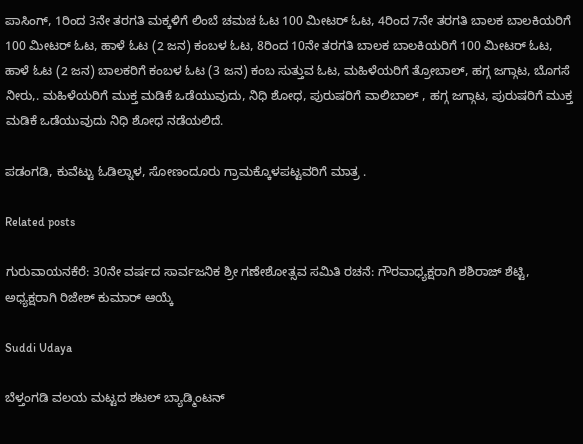ಪಾಸಿಂಗ್, 1ರಿಂದ 3ನೇ ತರಗತಿ ಮಕ್ಕಳಿಗೆ ಲಿಂಬೆ ಚಮಚ ಓಟ 100 ಮೀಟರ್ ಓಟ, 4ರಿಂದ 7ನೇ ತರಗತಿ ಬಾಲಕ ಬಾಲಕಿಯರಿಗೆ 100 ಮೀಟರ್ ಓಟ, ಹಾಳೆ ಓಟ (2 ಜನ) ಕಂಬಳ ಓಟ, 8ರಿಂದ 10ನೇ ತರಗತಿ ಬಾಲಕ ಬಾಲಕಿಯರಿಗೆ 100 ಮೀಟರ್ ಓಟ, ಹಾಳೆ ಓಟ (2 ಜನ) ಬಾಲಕರಿಗೆ ಕಂಬಳ ಓಟ (3 ಜನ) ಕಂಬ ಸುತ್ತುವ ಓಟ, ಮಹಿಳೆಯರಿಗೆ ತ್ರೋಬಾಲ್, ಹಗ್ಗ ಜಗ್ಗಾಟ, ಬೊಗಸೆ ನೀರು,. ಮಹಿಳೆಯರಿಗೆ ಮುಕ್ತ ಮಡಿಕೆ ಒಡೆಯುವುದು, ನಿಧಿ ಶೋಧ, ಪುರುಷರಿಗೆ ವಾಲಿಬಾಲ್ , ಹಗ್ಗ ಜಗ್ಗಾಟ, ಪುರುಷರಿಗೆ ಮುಕ್ತ ಮಡಿಕೆ ಒಡೆಯುವುದು ನಿಧಿ ಶೋಧ ನಡೆಯಲಿದೆ.

ಪಡಂಗಡಿ, ಕುವೆಟ್ಟು ಓಡಿಲ್ನಾಳ, ಸೋಣಂದೂರು ಗ್ರಾಮಕ್ಕೊಳಪಟ್ಟವರಿಗೆ ಮಾತ್ರ .

Related posts

ಗುರುವಾಯನಕೆರೆ: 30ನೇ ವರ್ಷದ ಸಾರ್ವಜನಿಕ ಶ್ರೀ ಗಣೇಶೋತ್ಸವ ಸಮಿತಿ ರಚನೆ: ಗೌರವಾಧ್ಯಕ್ಷರಾಗಿ ಶಶಿರಾಜ್ ಶೆಟ್ಟಿ, ಅಧ್ಯಕ್ಷರಾಗಿ ರಿಜೇಶ್ ಕುಮಾರ್ ಆಯ್ಕೆ

Suddi Udaya

ಬೆಳ್ತಂಗಡಿ ವಲಯ ಮಟ್ಟದ ಶಟಲ್ ಬ್ಯಾಡ್ಮಿಂಟನ್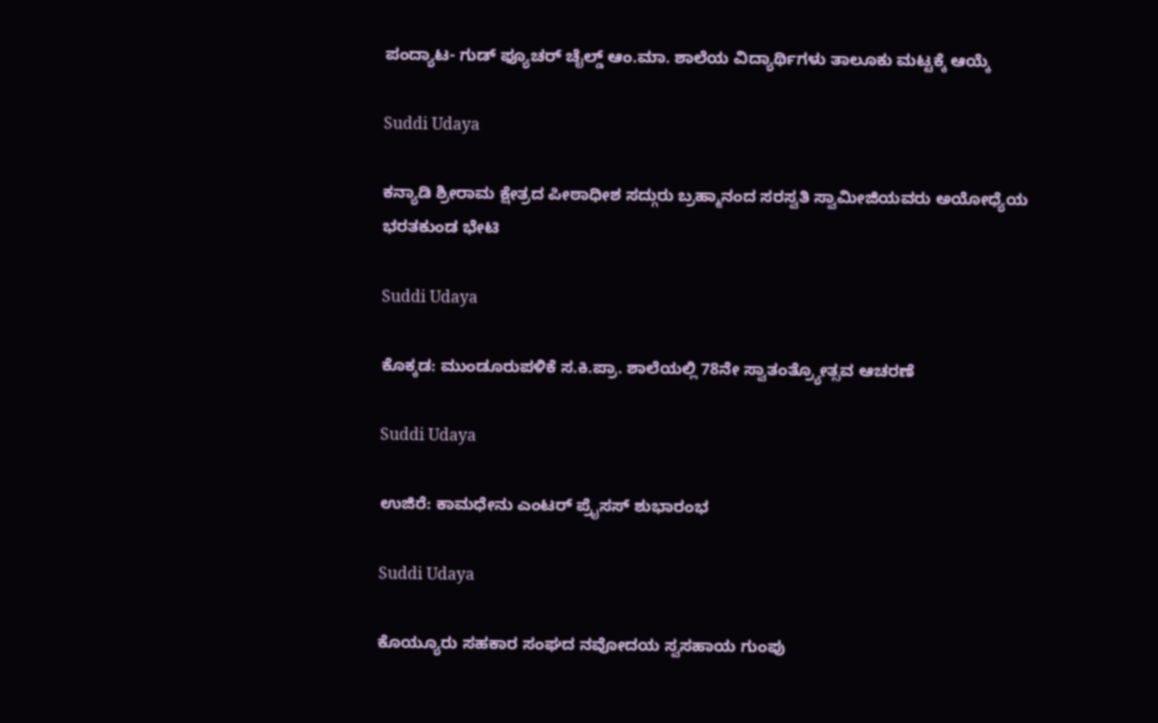ಪಂದ್ಯಾಟ- ಗುಡ್ ಫ್ಯೂಚರ್ ಚೈಲ್ಡ್ ಆಂ.ಮಾ. ಶಾಲೆಯ ವಿದ್ಯಾರ್ಥಿಗಳು ತಾಲೂಕು ಮಟ್ಟಕ್ಕೆ ಆಯ್ಕೆ

Suddi Udaya

ಕನ್ಯಾಡಿ ಶ್ರೀರಾಮ ಕ್ಷೇತ್ರದ ಪೀಠಾಧೀಶ ಸದ್ಗುರು ಬ್ರಹ್ಮಾನಂದ ಸರಸ್ವತಿ ಸ್ವಾಮೀಜಿಯವರು ಅಯೋಧ್ಯೆಯ ಭರತಕುಂಡ ಭೇಟಿ

Suddi Udaya

ಕೊಕ್ಕಡ: ಮುಂಡೂರುಪಳಿಕೆ ಸ.ಕಿ.ಪ್ರಾ. ಶಾಲೆಯಲ್ಲಿ 78ನೇ ಸ್ವಾತಂತ್ರ್ಯೋತ್ಸವ ಆಚರಣೆ

Suddi Udaya

ಉಜಿರೆ: ಕಾಮಧೇನು ಎಂಟರ್ ಪ್ರೈಸಸ್ ಶುಭಾರಂಭ

Suddi Udaya

ಕೊಯ್ಯೂರು ಸಹಕಾರ ಸಂಘದ ನವೋದಯ ಸ್ವಸಹಾಯ ಗುಂಪು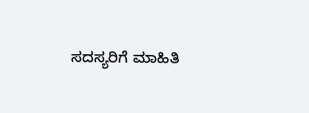ಸದಸ್ಯರಿಗೆ ಮಾಹಿತಿ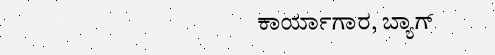ಕಾರ್ಯಾಗಾರ, ಬ್ಯಾಗ್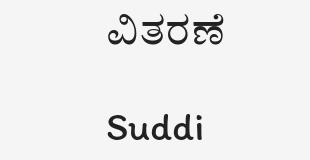ವಿತರಣೆ

Suddi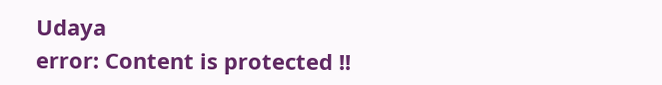Udaya
error: Content is protected !!